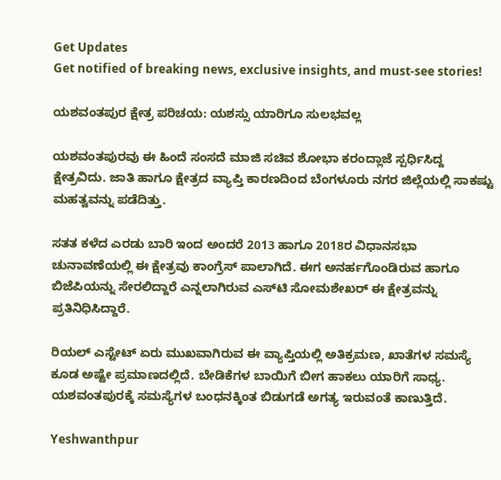Get Updates
Get notified of breaking news, exclusive insights, and must-see stories!

ಯಶವಂತಪುರ ಕ್ಷೇತ್ರ ಪರಿಚಯ: ಯಶಸ್ಸು ಯಾರಿಗೂ ಸುಲಭವಲ್ಲ

ಯಶವಂತಪುರವು ಈ ಹಿಂದೆ ಸಂಸದೆ ಮಾಜಿ ಸಚಿವ ಶೋಭಾ ಕರಂದ್ಲಾಜೆ ಸ್ಪರ್ಧಿಸಿದ್ದ ಕ್ಷೇತ್ರವಿದು. ಜಾತಿ ಹಾಗೂ ಕ್ಷೇತ್ರದ ವ್ಯಾಪ್ತಿ ಕಾರಣದಿಂದ ಬೆಂಗಳೂರು ನಗರ ಜಿಲ್ಲೆಯಲ್ಲಿ ಸಾಕಷ್ಟು ಮಹತ್ವವನ್ನು ಪಡೆದಿತ್ತು.

ಸತತ ಕಳೆದ ಎರಡು ಬಾರಿ ಇಂದ ಅಂದರೆ 2013 ಹಾಗೂ 2018ರ ವಿಧಾನಸಭಾ ಚುನಾವಣೆಯಲ್ಲಿ ಈ ಕ್ಷೇತ್ರವು ಕಾಂಗ್ರೆಸ್ ಪಾಲಾಗಿದೆ. ಈಗ ಅನರ್ಹಗೊಂಡಿರುವ ಹಾಗೂ ಬಿಜೆಪಿಯನ್ನು ಸೇರಲಿದ್ದಾರೆ ಎನ್ನಲಾಗಿರುವ ಎಸ್‌ಟಿ ಸೋಮಶೇಖರ್ ಈ ಕ್ಷೇತ್ರವನ್ನು ಪ್ರತಿನಿಧಿಸಿದ್ದಾರೆ.

ರಿಯಲ್ ಎಸ್ಟೇಟ್ ಏರು ಮುಖವಾಗಿರುವ ಈ ವ್ಯಾಪ್ತಿಯಲ್ಲಿ ಅತಿಕ್ರಮಣ, ಖಾತೆಗಳ ಸಮಸ್ಯೆ ಕೂಡ ಅಷ್ಟೇ ಪ್ರಮಾಣದಲ್ಲಿದೆ. ಬೇಡಿಕೆಗಳ ಬಾಯಿಗೆ ಬೀಗ ಹಾಕಲು ಯಾರಿಗೆ ಸಾಧ್ಯ. ಯಶವಂತಪುರಕ್ಕೆ ಸಮಸ್ಯೆಗಳ ಬಂಧನಕ್ಕಿಂತ ಬಿಡುಗಡೆ ಅಗತ್ಯ ಇರುವಂತೆ ಕಾಣುತ್ತಿದೆ.

Yeshwanthpur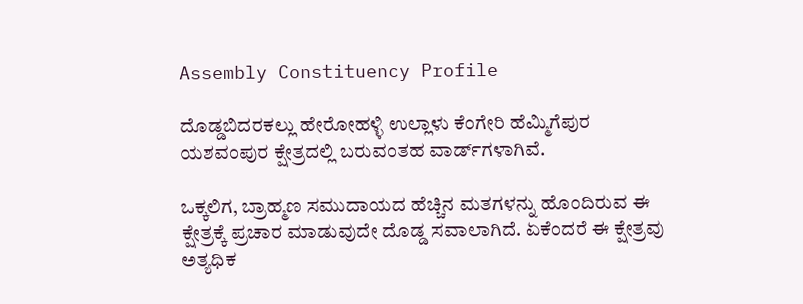Assembly Constituency Profile

ದೊಡ್ಡಬಿದರಕಲ್ಲು ಹೇರೋಹಳ್ಳಿ ಉಲ್ಲಾಳು ಕೆಂಗೇರಿ ಹೆಮ್ಮಿಗೆಪುರ ಯಶವಂಪುರ ಕ್ಷೇತ್ರದಲ್ಲಿ ಬರುವಂತಹ ವಾರ್ಡ್‌ಗಳಾಗಿವೆ.

ಒಕ್ಕಲಿಗ, ಬ್ರಾಹ್ಮಣ ಸಮುದಾಯದ ಹೆಚ್ಚಿನ ಮತಗಳನ್ನು ಹೊಂದಿರುವ ಈ ಕ್ಷೇತ್ರಕ್ಕೆ ಪ್ರಚಾರ ಮಾಡುವುದೇ ದೊಡ್ಡ ಸವಾಲಾಗಿದೆ. ಏಕೆಂದರೆ ಈ ಕ್ಷೇತ್ರವು ಅತ್ಯಧಿಕ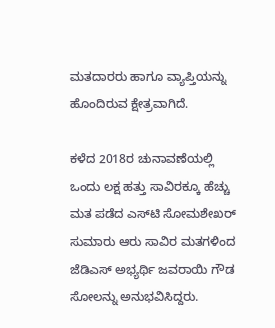ಮತದಾರರು ಹಾಗೂ ವ್ಯಾಪ್ತಿಯನ್ನು ಹೊಂದಿರುವ ಕ್ಷೇತ್ರವಾಗಿದೆ.

ಕಳೆದ 2018ರ ಚುನಾವಣೆಯಲ್ಲಿ ಒಂದು ಲಕ್ಷ ಹತ್ತು ಸಾವಿರಕ್ಕೂ ಹೆಚ್ಚು ಮತ ಪಡೆದ ಎಸ್‌ಟಿ ಸೋಮಶೇಖರ್ ಸುಮಾರು ಆರು ಸಾವಿರ ಮತಗಳಿಂದ ಜೆಡಿಎಸ್‌ ಅಭ್ಯರ್ಥಿ ಜವರಾಯಿ ಗೌಡ ಸೋಲನ್ನು ಅನುಭವಿಸಿದ್ದರು.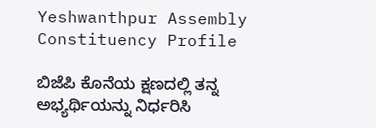Yeshwanthpur Assembly Constituency Profile

ಬಿಜೆಪಿ ಕೊನೆಯ ಕ್ಷಣದಲ್ಲಿ ತನ್ನ ಅಭ್ಯರ್ಥಿಯನ್ನು ನಿರ್ಧರಿಸಿ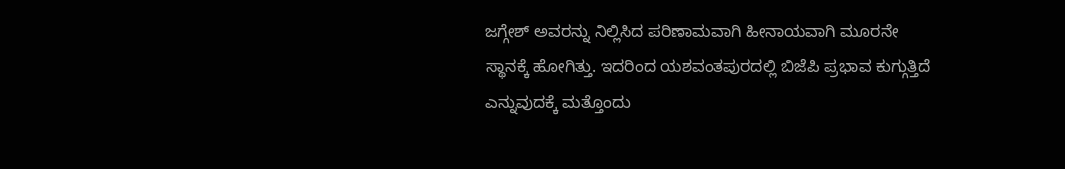ಜಗ್ಗೇಶ್ ಅವರನ್ನು ನಿಲ್ಲಿಸಿದ ಪರಿಣಾಮವಾಗಿ ಹೀನಾಯವಾಗಿ ಮೂರನೇ ಸ್ಥಾನಕ್ಕೆ ಹೋಗಿತ್ತು. ಇದರಿಂದ ಯಶವಂತಪುರದಲ್ಲಿ ಬಿಜೆಪಿ ಪ್ರಭಾವ ಕುಗ್ಗುತ್ತಿದೆ ಎನ್ನುವುದಕ್ಕೆ ಮತ್ತೊಂದು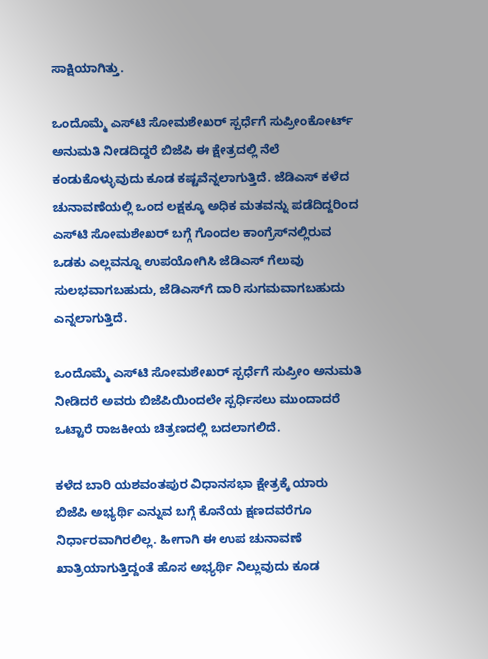ಸಾಕ್ಷಿಯಾಗಿತ್ತು.

ಒಂದೊಮ್ಮೆ ಎಸ್‌ಟಿ ಸೋಮಶೇಖರ್ ಸ್ಪರ್ಧೆಗೆ ಸುಪ್ರೀಂಕೋರ್ಟ್ ಅನುಮತಿ ನೀಡದಿದ್ದರೆ ಬಿಜೆಪಿ ಈ ಕ್ಷೇತ್ರದಲ್ಲಿ ನೆಲೆ ಕಂಡುಕೊಳ್ಳುವುದು ಕೂಡ ಕಷ್ಟವೆನ್ನಲಾಗುತ್ತಿದೆ. ಜೆಡಿಎಸ್ ಕಳೆದ ಚುನಾವಣೆಯಲ್ಲಿ ಒಂದ ಲಕ್ಷಕ್ಕೂ ಅಧಿಕ ಮತವನ್ನು ಪಡೆದಿದ್ದರಿಂದ ಎಸ್‌ಟಿ ಸೋಮಶೇಖರ್ ಬಗ್ಗೆ ಗೊಂದಲ ಕಾಂಗ್ರೆಸ್‌ನಲ್ಲಿರುವ ಒಡಕು ಎಲ್ಲವನ್ನೂ ಉಪಯೋಗಿಸಿ ಜೆಡಿಎಸ್ ಗೆಲುವು ಸುಲಭವಾಗಬಹುದು, ಜೆಡಿಎಸ್‌ಗೆ ದಾರಿ ಸುಗಮವಾಗಬಹುದು ಎನ್ನಲಾಗುತ್ತಿದೆ.

ಒಂದೊಮ್ಮೆ ಎಸ್‌ಟಿ ಸೋಮಶೇಖರ್ ಸ್ಪರ್ಧೆಗೆ ಸುಪ್ರೀಂ ಅನುಮತಿ ನೀಡಿದರೆ ಅವರು ಬಿಜೆಪಿಯಿಂದಲೇ ಸ್ಪರ್ಧಿಸಲು ಮುಂದಾದರೆ ಒಟ್ಟಾರೆ ರಾಜಕೀಯ ಚಿತ್ರಣದಲ್ಲಿ ಬದಲಾಗಲಿದೆ.

ಕಳೆದ ಬಾರಿ ಯಶವಂತಪುರ ವಿಧಾನಸಭಾ ಕ್ಷೇತ್ರಕ್ಕೆ ಯಾರು ಬಿಜೆಪಿ ಅಭ್ಯರ್ಥಿ ಎನ್ನುವ ಬಗ್ಗೆ ಕೊನೆಯ ಕ್ಷಣದವರೆಗೂ ನಿರ್ಧಾರವಾಗಿರಲಿಲ್ಲ. ಹೀಗಾಗಿ ಈ ಉಪ ಚುನಾವಣೆ ಖಾತ್ರಿಯಾಗುತ್ತಿದ್ದಂತೆ ಹೊಸ ಅಭ್ಯರ್ಥಿ ನಿಲ್ಲುವುದು ಕೂಡ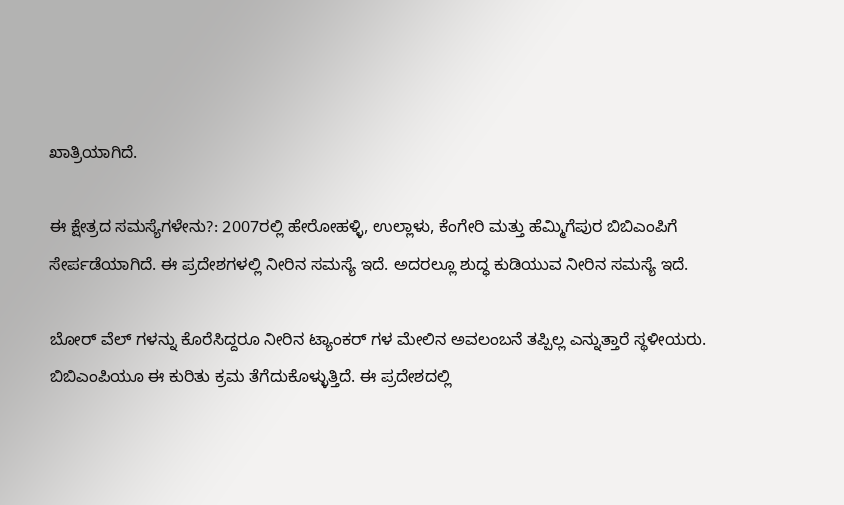ಖಾತ್ರಿಯಾಗಿದೆ.

ಈ ಕ್ಷೇತ್ರದ ಸಮಸ್ಯೆಗಳೇನು?: 2007ರಲ್ಲಿ ಹೇರೋಹಳ್ಳಿ, ಉಲ್ಲಾಳು, ಕೆಂಗೇರಿ ಮತ್ತು ಹೆಮ್ಮಿಗೆಪುರ ಬಿಬಿಎಂಪಿಗೆ ಸೇರ್ಪಡೆಯಾಗಿದೆ. ಈ ಪ್ರದೇಶಗಳಲ್ಲಿ ನೀರಿನ ಸಮಸ್ಯೆ ಇದೆ. ಅದರಲ್ಲೂ ಶುದ್ಧ ಕುಡಿಯುವ ನೀರಿನ ಸಮಸ್ಯೆ ಇದೆ.

ಬೋರ್ ವೆಲ್ ಗಳನ್ನು ಕೊರೆಸಿದ್ದರೂ ನೀರಿನ ಟ್ಯಾಂಕರ್ ಗಳ ಮೇಲಿನ ಅವಲಂಬನೆ ತಪ್ಪಿಲ್ಲ ಎನ್ನುತ್ತಾರೆ ಸ್ಥಳೀಯರು. ಬಿಬಿಎಂಪಿಯೂ ಈ ಕುರಿತು ಕ್ರಮ ತೆಗೆದುಕೊಳ್ಳುತ್ತಿದೆ. ಈ ಪ್ರದೇಶದಲ್ಲಿ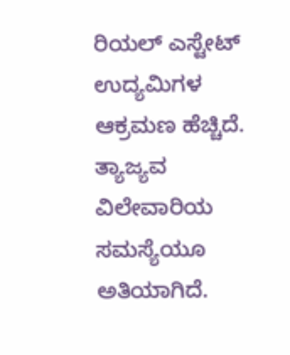ರಿಯಲ್ ಎಸ್ಟೇಟ್ ಉದ್ಯಮಿಗಳ ಆಕ್ರಮಣ ಹೆಚ್ಚಿದೆ. ತ್ಯಾಜ್ಯವ ವಿಲೇವಾರಿಯ ಸಮಸ್ಯೆಯೂ ಅತಿಯಾಗಿದೆ.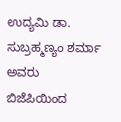ಉದ್ಯಮಿ ಡಾ. ಸುಬ್ರಹ್ಮಣ್ಯಂ ಶರ್ಮಾ ಅವರು ಬಿಜೆಪಿಯಿಂದ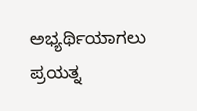ಅಭ್ಯರ್ಥಿಯಾಗಲು ಪ್ರಯತ್ನ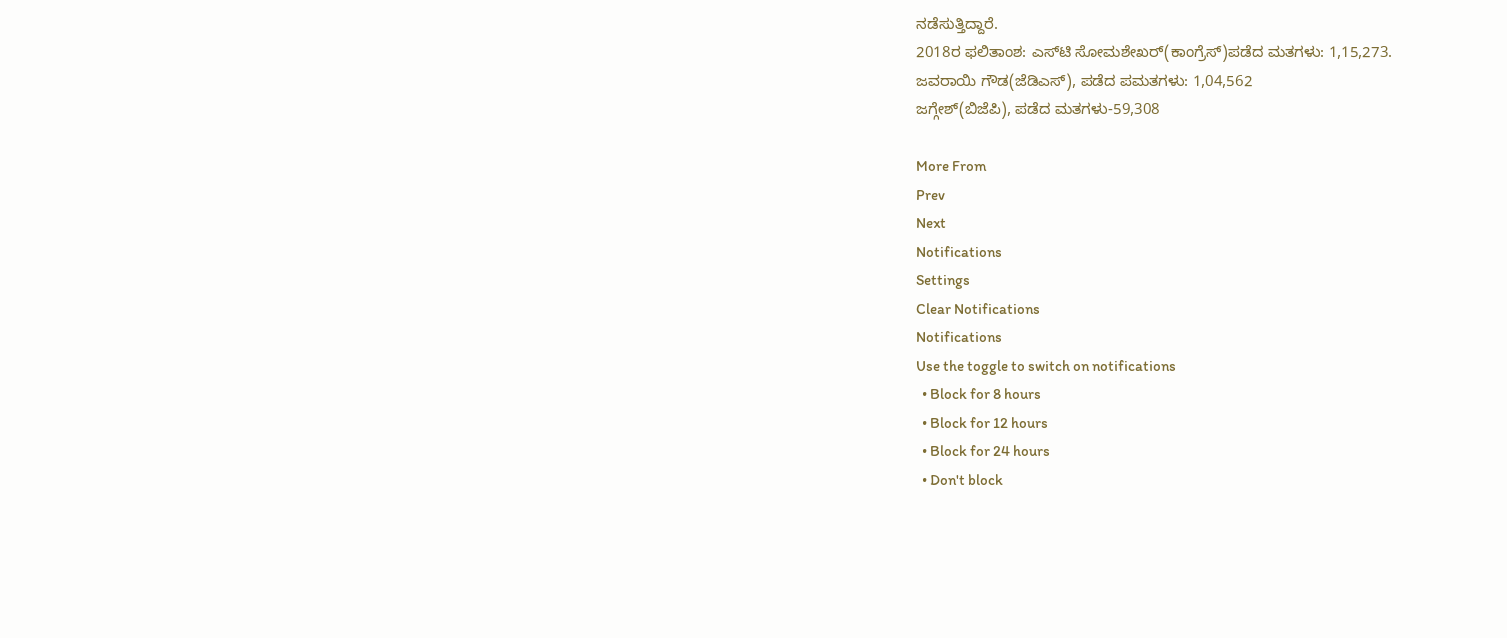ನಡೆಸುತ್ತಿದ್ದಾರೆ.
2018ರ ಫಲಿತಾಂಶ: ಎಸ್‌ಟಿ ಸೋಮಶೇಖರ್(ಕಾಂಗ್ರೆಸ್)ಪಡೆದ ಮತಗಳು: 1,15,273.
ಜವರಾಯಿ ಗೌಡ(ಜೆಡಿಎಸ್), ಪಡೆದ ಪಮತಗಳು: 1,04,562
ಜಗ್ಗೇಶ್(ಬಿಜೆಪಿ), ಪಡೆದ ಮತಗಳು-59,308

More From
Prev
Next
Notifications
Settings
Clear Notifications
Notifications
Use the toggle to switch on notifications
  • Block for 8 hours
  • Block for 12 hours
  • Block for 24 hours
  • Don't block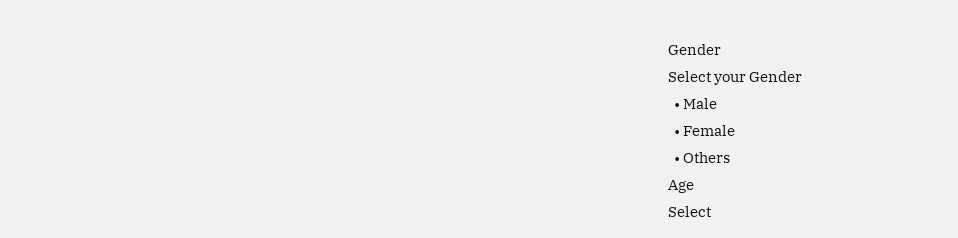Gender
Select your Gender
  • Male
  • Female
  • Others
Age
Select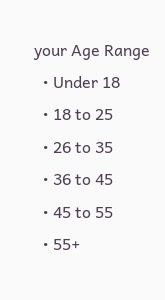your Age Range
  • Under 18
  • 18 to 25
  • 26 to 35
  • 36 to 45
  • 45 to 55
  • 55+